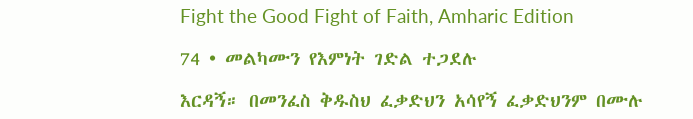Fight the Good Fight of Faith, Amharic Edition

74 • መልካሙን የእምነት ገድል ተጋደሉ

እርዳኝ። በመንፈስ ቅዱስህ ፈቃድህን አሳየኝ ፈቃድህንም በሙሉ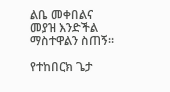ልቤ መቀበልና መያዝ እንድችል ማስተዋልን ስጠኝ።

የተከበርክ ጌታ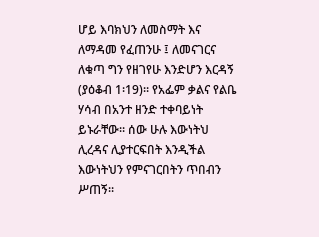ሆይ እባክህን ለመስማት እና ለማዳመ የፈጠንሁ ፤ ለመናገርና ለቁጣ ግን የዘገየሁ እንድሆን እርዳኝ (ያዕቆብ 1፡19)። የአፌም ቃልና የልቤ ሃሳብ በአንተ ዘንድ ተቀባይነት ይኑራቸው። ሰው ሁሉ እውነትህ ሊረዳና ሊያተርፍበት እንዲችል እውነትህን የምናገርበትን ጥበብን ሥጠኝ።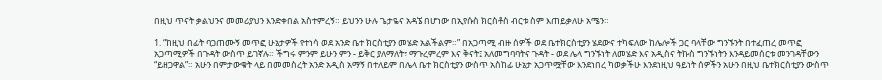በዚህ ጥናት ቃልህንና መመሪያህን እንድቀበል አስተምረኝ። ይህንን ሁሉ ጌታዬና አዳኜ በሆነው በኢየሱስ ክርስቶስ ብርቱ ስም እጠይቃለሁ አሜን።

1. “ከዚህ በፊት ባጋጠሙኝ መጥፎ ሁኔታዎች የተነሳ ወደ አንድ ቤተ ክርስቲያን መሄድ አልችልም።” በአጋጣሚ ብዙ ሰዎች ወደ ቤተክርስቲያን ሄደውና ተካፍለው ከሌሎች ጋር ባላቸው ግንኙንት በተፈጠረ መጥፎ አጋጣሚዎች በጉዳት ውስጥ ይገኛሉ። ችግሩ ምንም ይሁን ምን - ይቅር ያለማለት፣ ማጉረምረም እና ቅናት፤ አለመግባባትና ጉዳት - ወደ ሌላ ግንኙነት ለመሄድ እና አዲስና ትኩስ ግንኙነትን እንዳይመሰርቱ መንገዳቸውን “ይዘጋዋል”። አሁን በምታውቁት ላይ በመመስረት አንድ አዲስ አማኝ በተለይም በሌላ ቤተ ክርስቲያን ውስጥ አስከፊ ሁኔታ አጋጥሟቸው እንደነበረ ካወቃችሁ እንደነዚህ ዓይነት ሰዎችን አሁን በዚህ ቤተክርስቲያን ውስጥ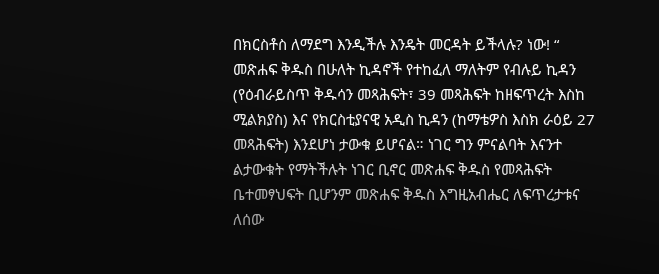በክርስቶስ ለማደግ እንዲችሉ እንዴት መርዳት ይችላሉ? ነው! “ መጽሐፍ ቅዱስ በሁለት ኪዳኖች የተከፈለ ማለትም የብሉይ ኪዳን (የዕብራይስጥ ቅዱሳን መጻሕፍት፣ 39 መጻሕፍት ከዘፍጥረት እስከ ሚልክያስ) እና የክርስቲያናዊ አዲስ ኪዳን (ከማቴዎስ እስክ ራዕይ 27 መጻሕፍት) እንደሆነ ታውቁ ይሆናል። ነገር ግን ምናልባት እናንተ ልታውቁት የማትችሉት ነገር ቢኖር መጽሐፍ ቅዱስ የመጻሕፍት ቤተመፃህፍት ቢሆንም መጽሐፍ ቅዱስ እግዚአብሔር ለፍጥረታቱና ለሰው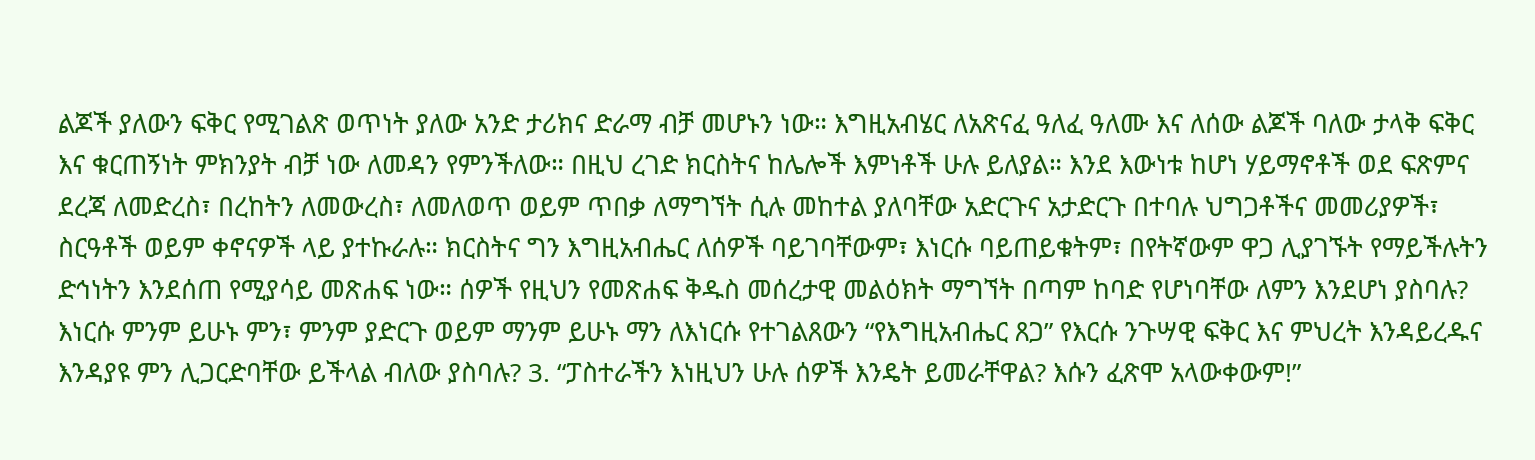ልጆች ያለውን ፍቅር የሚገልጽ ወጥነት ያለው አንድ ታሪክና ድራማ ብቻ መሆኑን ነው። እግዚአብሄር ለአጽናፈ ዓለፈ ዓለሙ እና ለሰው ልጆች ባለው ታላቅ ፍቅር እና ቁርጠኝነት ምክንያት ብቻ ነው ለመዳን የምንችለው። በዚህ ረገድ ክርስትና ከሌሎች እምነቶች ሁሉ ይለያል። እንደ እውነቱ ከሆነ ሃይማኖቶች ወደ ፍጽምና ደረጃ ለመድረስ፣ በረከትን ለመውረስ፣ ለመለወጥ ወይም ጥበቃ ለማግኘት ሲሉ መከተል ያለባቸው አድርጉና አታድርጉ በተባሉ ህግጋቶችና መመሪያዎች፣ ስርዓቶች ወይም ቀኖናዎች ላይ ያተኩራሉ። ክርስትና ግን እግዚአብሔር ለሰዎች ባይገባቸውም፣ እነርሱ ባይጠይቁትም፣ በየትኛውም ዋጋ ሊያገኙት የማይችሉትን ድኅነትን እንደሰጠ የሚያሳይ መጽሐፍ ነው። ሰዎች የዚህን የመጽሐፍ ቅዱስ መሰረታዊ መልዕክት ማግኘት በጣም ከባድ የሆነባቸው ለምን እንደሆነ ያስባሉ? እነርሱ ምንም ይሁኑ ምን፣ ምንም ያድርጉ ወይም ማንም ይሁኑ ማን ለእነርሱ የተገልጸውን “የእግዚአብሔር ጸጋ” የእርሱ ንጉሣዊ ፍቅር እና ምህረት እንዳይረዱና እንዳያዩ ምን ሊጋርድባቸው ይችላል ብለው ያስባሉ? 3. “ፓስተራችን እነዚህን ሁሉ ሰዎች እንዴት ይመራቸዋል? እሱን ፈጽሞ አላውቀውም!”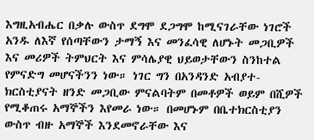እግዚአብሔር በቃሉ ውስጥ ደግሞ ደጋግሞ ከሚናገራቸው ነገሮች አንዱ ለእኛ የሰጣቸውን ታማኝ እና መንፈሳዊ ለሆኑት መጋቢዎች እና መሪዎች ትምህርት እና ምሳሌያዊ ህይወታቸውን ስንከተል የምናድግ መሆናችንን ነው። ነገር ግን በአንዳንድ አብያተ-ክርስቲያናት ዘንድ መጋቢው ምናልባትም በመቶዎች ወይም በሺዎች የሚቆጠሩ አማኞችን እየመራ ነው። በመሆኑም በቤተክርስቲያን ውስጥ ብዙ አማኞች እንደመኖራቸው እና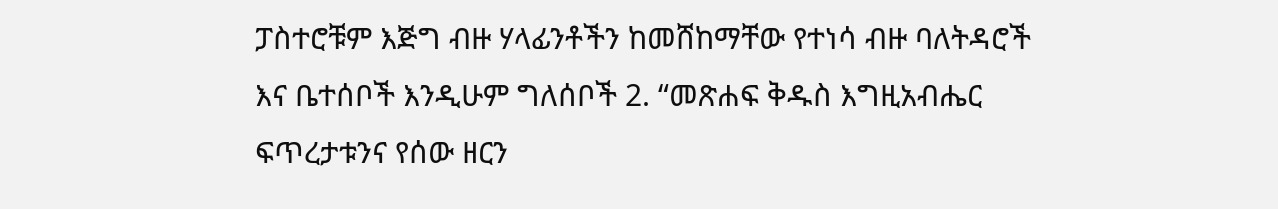ፓስተሮቹም እጅግ ብዙ ሃላፊንቶችን ከመሸከማቸው የተነሳ ብዙ ባለትዳሮች እና ቤተሰቦች እንዲሁም ግለሰቦች 2. “መጽሐፍ ቅዱስ እግዚአብሔር ፍጥረታቱንና የሰው ዘርን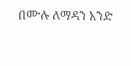በሙሉ ለማዳን አንድ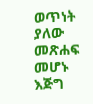ወጥነት ያለው መጽሐፍ መሆኑ እጅግ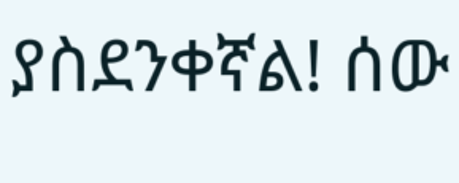ያስደንቀኛል! ሰው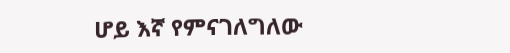ሆይ እኛ የምናገለግለው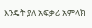እንዴት ያለ አፍቃሪ አምላክ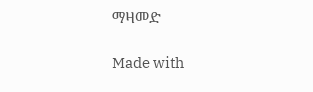ማዛመድ

Made with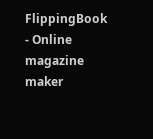FlippingBook - Online magazine maker